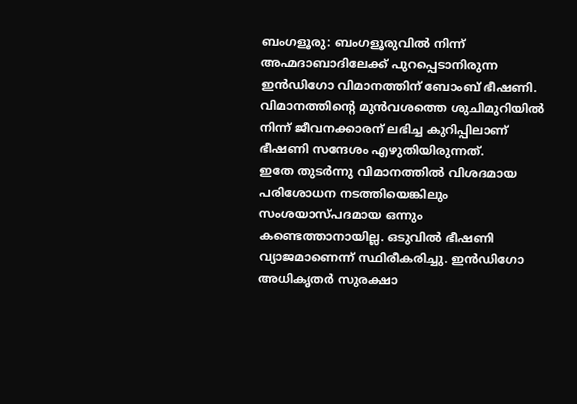ബംഗളൂരു: ബംഗളൂരുവിൽ നിന്ന് അഹ്മദാബാദിലേക്ക് പുറപ്പെടാനിരുന്ന ഇൻഡിഗോ വിമാനത്തിന് ബോംബ് ഭീഷണി. വിമാനത്തിന്റെ മുൻവശത്തെ ശുചിമുറിയിൽ നിന്ന് ജീവനക്കാരന് ലഭിച്ച കുറിപ്പിലാണ് ഭീഷണി സന്ദേശം എഴുതിയിരുന്നത്.
ഇതേ തുടർന്നു വിമാനത്തിൽ വിശദമായ പരിശോധന നടത്തിയെങ്കിലും സംശയാസ്പദമായ ഒന്നും കണ്ടെത്താനായില്ല. ഒടുവിൽ ഭീഷണി വ്യാജമാണെന്ന് സ്ഥിരീകരിച്ചു. ഇൻഡിഗോ അധികൃതർ സുരക്ഷാ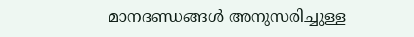മാനദണ്ഡങ്ങൾ അനുസരിച്ചുള്ള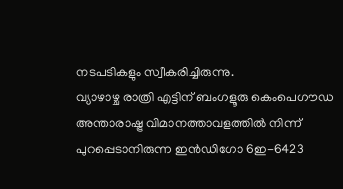നടപടികളും സ്വീകരിച്ചിരുന്നു.
വ്യാഴാഴ്ച രാത്രി എട്ടിന് ബംഗളൂരു കെംപെഗൗഡ അന്താരാഷ്ട്ര വിമാനത്താവളത്തിൽ നിന്ന് പുറപ്പെടാനിരുന്ന ഇൻഡിഗോ 6ഇ-6423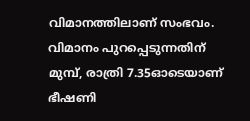വിമാനത്തിലാണ് സംഭവം. വിമാനം പുറപ്പെടുന്നതിന് മുമ്പ്, രാത്രി 7.35ഓടെയാണ് ഭീഷണി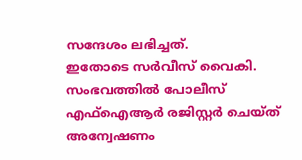സന്ദേശം ലഭിച്ചത്.
ഇതോടെ സർവീസ് വൈകി. സംഭവത്തിൽ പോലീസ് എഫ്ഐആർ രജിസ്റ്റർ ചെയ്ത് അന്വേഷണം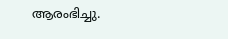ആരംഭിച്ചു.